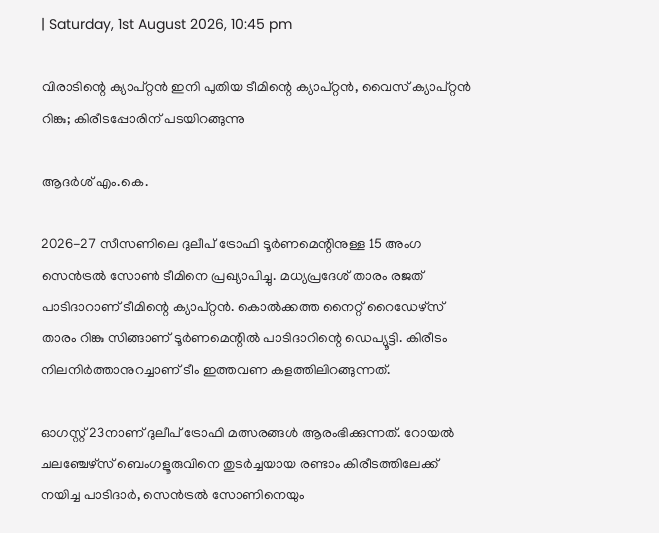| Saturday, 1st August 2026, 10:45 pm

വിരാടിന്റെ ക്യാപ്റ്റന്‍ ഇനി പുതിയ ടീമിന്റെ ക്യാപ്റ്റന്‍, വൈസ് ക്യാപ്റ്റന്‍ റിങ്കു; കിരീടപ്പോരിന് പടയിറങ്ങുന്നു

ആദർശ് എം.കെ.

2026-27 സീസണിലെ ദുലീപ് ട്രോഫി ടൂര്‍ണമെന്റിനുള്ള 15 അംഗ സെന്‍ട്രല്‍ സോണ്‍ ടീമിനെ പ്രഖ്യാപിച്ചു. മധ്യപ്രദേശ് താരം രജത് പാടിദാറാണ് ടീമിന്റെ ക്യാപ്റ്റന്‍. കൊല്‍ക്കത്ത നൈറ്റ് റൈഡേഴ്സ് താരം റിങ്കു സിങ്ങാണ് ടൂര്‍ണമെന്റില്‍ പാടിദാറിന്റെ ഡെപ്യൂട്ടി. കിരീടം നിലനിര്‍ത്താനുറച്ചാണ് ടീം ഇത്തവണ കളത്തിലിറങ്ങുന്നത്.

ഓഗസ്റ്റ് 23നാണ് ദുലീപ് ട്രോഫി മത്സരങ്ങള്‍ ആരംഭിക്കുന്നത്. റോയല്‍ ചലഞ്ചേഴ്‌സ് ബെംഗളൂരുവിനെ തുടര്‍ച്ചയായ രണ്ടാം കിരീടത്തിലേക്ക് നയിച്ച പാടിദാര്‍, സെന്‍ട്രല്‍ സോണിനെയും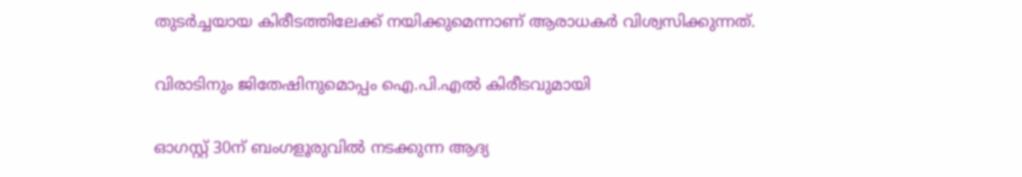തുടര്‍ച്ചയായ കിരീടത്തിലേക്ക് നയിക്കുമെന്നാണ് ആരാധകര്‍ വിശ്വസിക്കുന്നത്.

വിരാടിനും ജിതേഷിനുമൊപ്പം ഐ.പി.എല്‍ കിരീടവുമായി

ഓഗസ്റ്റ് 30ന് ബംഗളൂരുവില്‍ നടക്കുന്ന ആദ്യ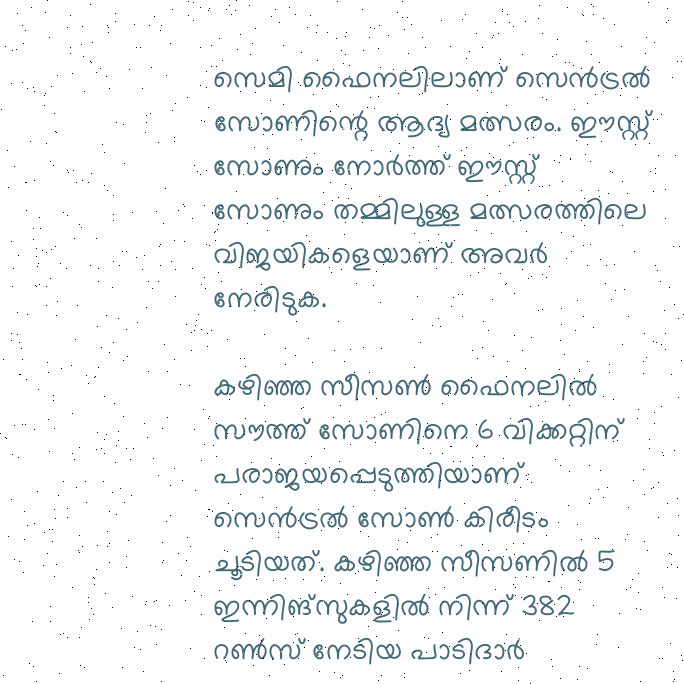സെമി ഫൈനലിലാണ് സെന്‍ട്രല്‍ സോണിന്റെ ആദ്യ മത്സരം. ഈസ്റ്റ് സോണും നോര്‍ത്ത് ഈസ്റ്റ് സോണും തമ്മിലുള്ള മത്സരത്തിലെ വിജയികളെയാണ് അവര്‍ നേരിടുക.

കഴിഞ്ഞ സീസണ്‍ ഫൈനലില്‍ സൗത്ത് സോണിനെ 6 വിക്കറ്റിന് പരാജയപ്പെടുത്തിയാണ് സെന്‍ട്രല്‍ സോണ്‍ കിരീടം ചൂടിയത്. കഴിഞ്ഞ സീസണില്‍ 5 ഇന്നിങ്‌സുകളില്‍ നിന്ന് 382 റണ്‍സ് നേടിയ പാടിദാര്‍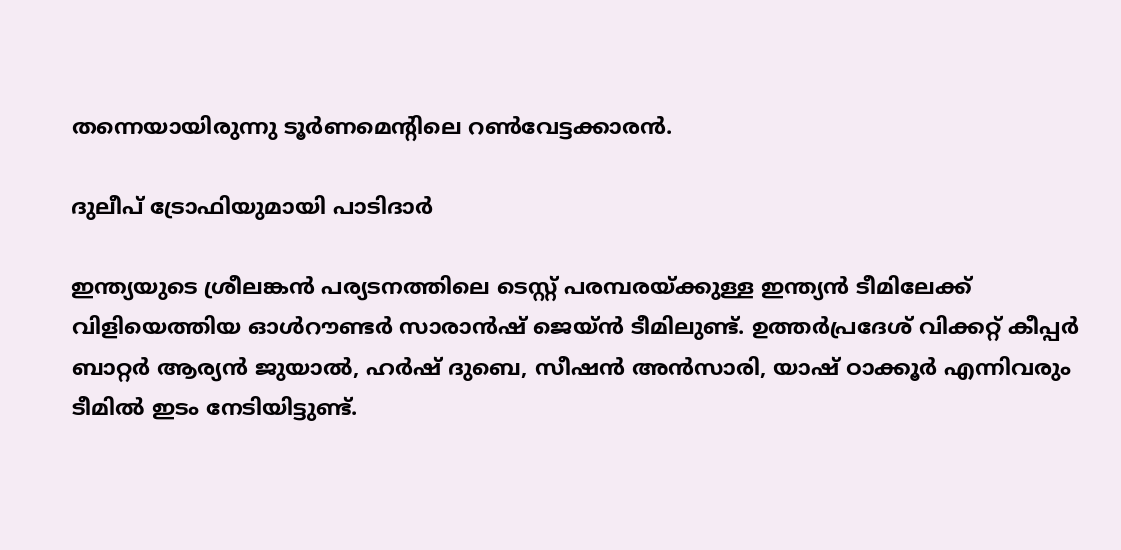തന്നെയായിരുന്നു ടൂര്‍ണമെന്റിലെ റണ്‍വേട്ടക്കാരന്‍.

ദുലീപ് ട്രോഫിയുമായി പാടിദാർ

ഇന്ത്യയുടെ ശ്രീലങ്കന്‍ പര്യടനത്തിലെ ടെസ്റ്റ് പരമ്പരയ്ക്കുള്ള ഇന്ത്യന്‍ ടീമിലേക്ക് വിളിയെത്തിയ ഓള്‍റൗണ്ടര്‍ സാരാന്‍ഷ് ജെയ്ന്‍ ടീമിലുണ്ട്. ഉത്തര്‍പ്രദേശ് വിക്കറ്റ് കീപ്പര്‍ ബാറ്റര്‍ ആര്യന്‍ ജുയാല്‍, ഹര്‍ഷ് ദുബെ, സീഷന്‍ അന്‍സാരി, യാഷ് ഠാക്കൂര്‍ എന്നിവരും ടീമില്‍ ഇടം നേടിയിട്ടുണ്ട്.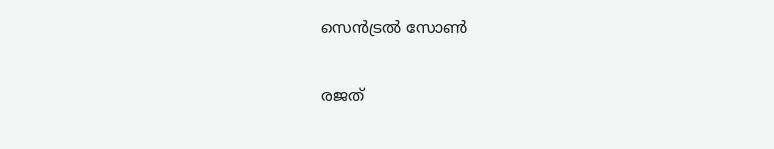സെന്‍ട്രല്‍ സോണ്‍

രജത്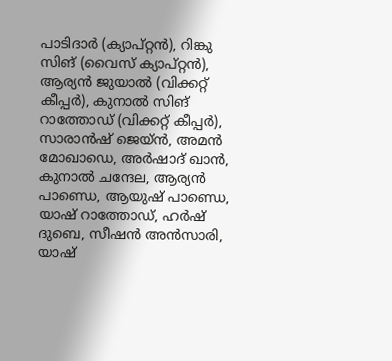പാടിദാര്‍ (ക്യാപ്റ്റന്‍), റിങ്കു സിങ് (വൈസ് ക്യാപ്റ്റന്‍), ആര്യന്‍ ജുയാല്‍ (വിക്കറ്റ് കീപ്പര്‍), കുനാല്‍ സിങ് റാത്തോഡ് (വിക്കറ്റ് കീപ്പര്‍), സാരാന്‍ഷ് ജെയ്ന്‍, അമന്‍ മോഖാഡെ, അര്‍ഷാദ് ഖാന്‍, കുനാല്‍ ചന്ദേല, ആര്യന്‍ പാണ്ഡെ, ആയുഷ് പാണ്ഡെ, യാഷ് റാത്തോഡ്, ഹര്‍ഷ് ദുബെ, സീഷന്‍ അന്‍സാരി, യാഷ്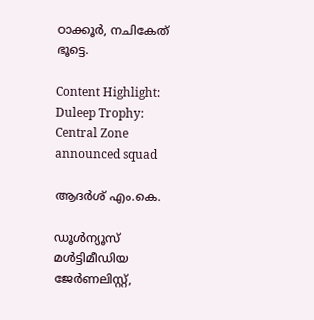ഠാക്കൂര്‍, നചികേത് ഭൂട്ടെ.

Content Highlight: Duleep Trophy: Central Zone announced squad

ആദർശ് എം.കെ.

ഡൂള്‍ന്യൂസ് മള്‍ട്ടിമീഡിയ ജേര്‍ണലിസ്റ്റ്,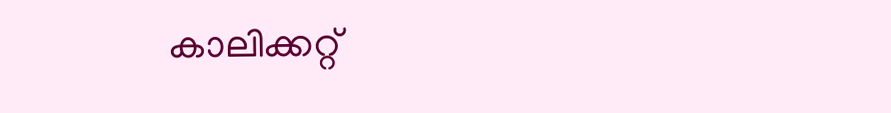കാലിക്കറ്റ്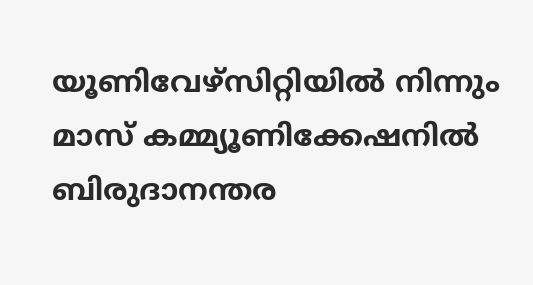യൂണിവേഴ്സിറ്റിയില്‍ നിന്നും മാസ് കമ്മ്യൂണിക്കേഷനില്‍ ബിരുദാനന്തര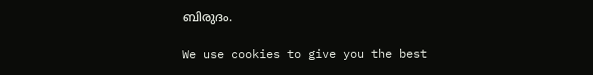ബിരുദം.

We use cookies to give you the best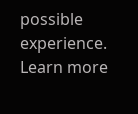possible experience. Learn more